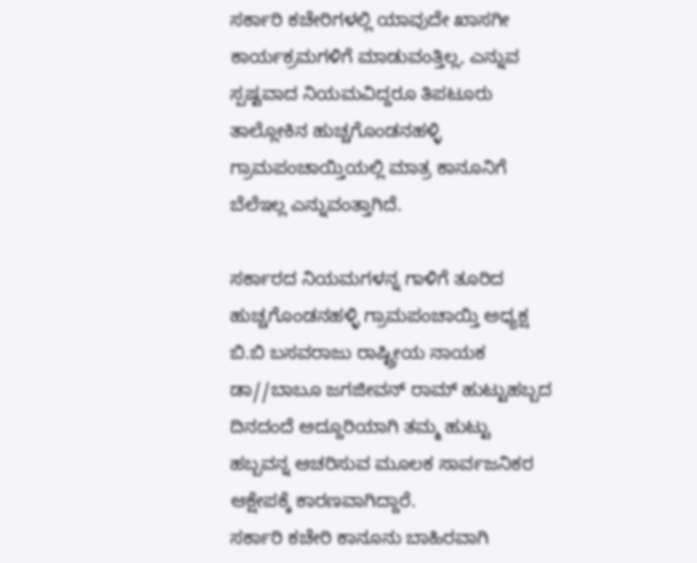ಸರ್ಕಾರಿ ಕಚೇರಿಗಳಲ್ಲಿ ಯಾವುದೇ ಖಾಸಗೀ ಕಾರ್ಯಕ್ರಮಗಳಿಗೆ ಮಾಡುವಂತ್ತಿಲ್ಲ, ಎನ್ನುವ ಸ್ಪಷ್ಟವಾದ ನಿಯಮವಿದ್ದರೂ ತಿಪಟೂರು ತಾಲ್ಲೋಕಿನ ಹುಚ್ಚಗೊಂಡನಹಳ್ಳಿ ಗ್ರಾಮಪಂಚಾಯ್ತಿಯಲ್ಲಿ ಮಾತ್ರ ಕಾನೂನಿಗೆ ಬೆಲೆಇಲ್ಲ ಎನ್ನುವಂತ್ತಾಗಿದೆ.

ಸರ್ಕಾರದ ನಿಯಮಗಳನ್ನ ಗಾಳಿಗೆ ತೂರಿದ ಹುಚ್ಚಗೊಂಡನಹಳ್ಳಿ ಗ್ರಾಮಪಂಚಾಯ್ತಿ ಅಧ್ಯಕ್ಷ ಬಿ.ಬಿ ಬಸವರಾಜು ರಾಷ್ಟ್ರೀಯ ನಾಯಕ ಡಾ//ಬಾಬೂ ಜಗಜೀವನ್ ರಾಮ್ ಹುಟ್ಟುಹಬ್ಬದ ದಿನದಂದೆ ಅದ್ದೂರಿಯಾಗಿ ತಮ್ಮ ಹುಟ್ಟು ಹಬ್ಬವನ್ನ ಆಚರಿಸುವ ಮೂಲಕ ಸಾರ್ವಜನಿಕರ ಆಕ್ಷೇಪಕ್ಕೆ ಕಾರಣವಾಗಿದ್ದಾರೆ.
ಸರ್ಕಾರಿ ಕಚೇರಿ ಕಾನೂನು ಬಾಹಿರವಾಗಿ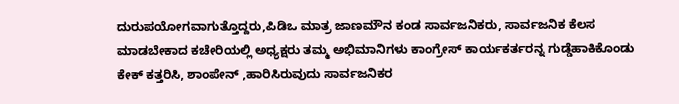ದುರುಪಯೋಗವಾಗುತ್ತೊದ್ದರು,ಪಿಡಿಒ ಮಾತ್ರ ಜಾಣಮೌನ ಕಂಡ ಸಾರ್ವಜನಿಕರು, ಸಾರ್ವಜನಿಕ ಕೆಲಸ ಮಾಡಬೇಕಾದ ಕಚೇರಿಯಲ್ಲಿ ಅಧ್ಯಕ್ಷರು ತಮ್ಮ ಅಭಿಮಾನಿಗಳು ಕಾಂಗ್ರೇಸ್ ಕಾರ್ಯಕರ್ತರನ್ನ ಗುಡ್ಡೆಹಾಕಿಕೊಂಡು ಕೇಕ್ ಕತ್ತರಿಸಿ, ಶಾಂಪೇನ್ ,ಹಾರಿಸಿರುವುದು ಸಾರ್ವಜನಿಕರ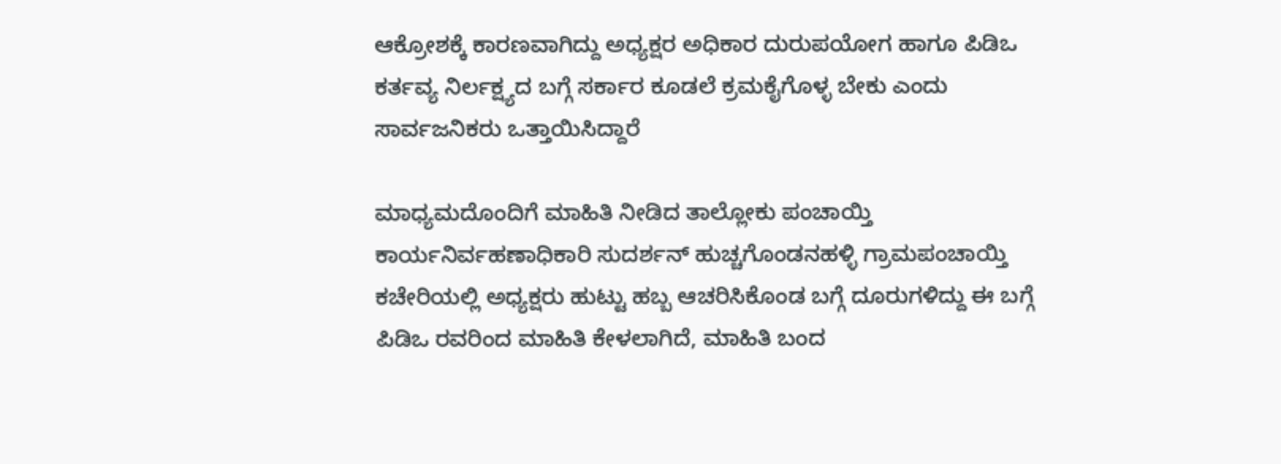ಆಕ್ರೋಶಕ್ಕೆ ಕಾರಣವಾಗಿದ್ದು ಅಧ್ಯಕ್ಷರ ಅಧಿಕಾರ ದುರುಪಯೋಗ ಹಾಗೂ ಪಿಡಿಒ ಕರ್ತವ್ಯ ನಿರ್ಲಕ್ಷ್ಯದ ಬಗ್ಗೆ ಸರ್ಕಾರ ಕೂಡಲೆ ಕ್ರಮಕೈಗೊಳ್ಳ ಬೇಕು ಎಂದು ಸಾರ್ವಜನಿಕರು ಒತ್ತಾಯಿಸಿದ್ದಾರೆ

ಮಾಧ್ಯಮದೊಂದಿಗೆ ಮಾಹಿತಿ ನೀಡಿದ ತಾಲ್ಲೋಕು ಪಂಚಾಯ್ತಿ ಕಾರ್ಯನಿರ್ವಹಣಾಧಿಕಾರಿ ಸುದರ್ಶನ್ ಹುಚ್ಚಗೊಂಡನಹಳ್ಳಿ ಗ್ರಾಮಪಂಚಾಯ್ತಿ ಕಚೇರಿಯಲ್ಲಿ ಅಧ್ಯಕ್ಷರು ಹುಟ್ಟು ಹಬ್ಬ ಆಚರಿಸಿಕೊಂಡ ಬಗ್ಗೆ ದೂರುಗಳಿದ್ದು ಈ ಬಗ್ಗೆ ಪಿಡಿಒ ರವರಿಂದ ಮಾಹಿತಿ ಕೇಳಲಾಗಿದೆ, ಮಾಹಿತಿ ಬಂದ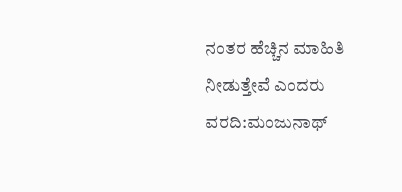ನಂತರ ಹೆಚ್ಚಿನ ಮಾಹಿತಿ ನೀಡುತ್ತೇವೆ ಎಂದರು
ವರದಿ:ಮಂಜುನಾಥ್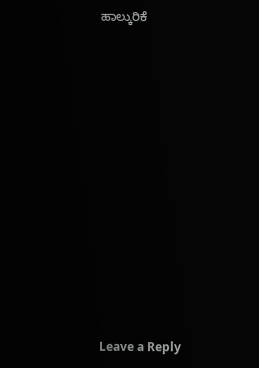ಹಾಲ್ಕುರಿಕೆ












Leave a Reply